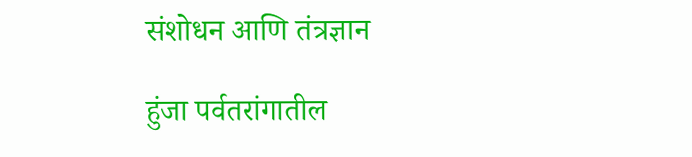संशोधन आणि तंत्रज्ञान

हुंजा पर्वतरांगातील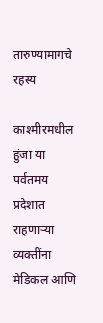तारुण्यामागचे रहस्य

काश्‍मीरमधील हुंजा या पर्वतमय प्रदेशात राहणाऱ्या व्यक्तींना मेडिकल आणि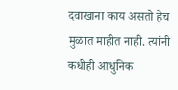दवाखाना काय असतो हेच मुळात माहीत नाही. त्यांनी कधीही आधुनिक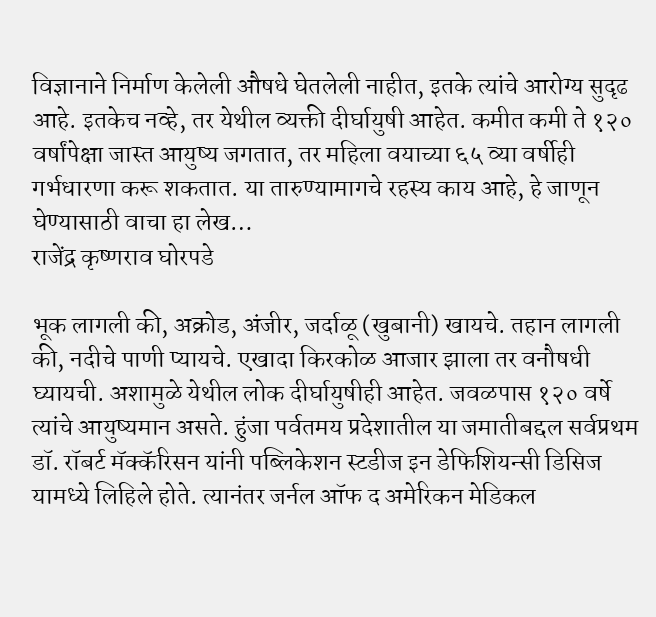विज्ञानाने निर्माण केलेली औषधे घेतलेली नाहीत, इतके त्यांचे आरोग्य सुदृढ आहे. इतकेच नव्हे, तर येथील व्यक्ती दीर्घायुषी आहेत. कमीत कमी ते १२० वर्षांपेक्षा जास्त आयुष्य जगतात, तर महिला वयाच्या ६५ व्या वर्षीही गर्भधारणा करू शकतात. या तारुण्यामागचे रहस्य काय आहे, हे जाणून घेण्यासाठी वाचा हा लेख…
राजेंद्र कृष्णराव घोरपडे

भूक लागली की, अक्रोड, अंजीर, जर्दाळू (खुबानी) खायचे. तहान लागली की, नदीचे पाणी प्यायचे. एखादा किरकोळ आजार झाला तर वनौषधी घ्यायची. अशामुळे येथील लोक दीर्घायुषीही आहेत. जवळपास १२० वर्षे त्यांचे आयुष्यमान असते. हुंजा पर्वतमय प्रदेशातील या जमातीबद्दल सर्वप्रथम डॉ. रॉबर्ट मॅक्कॅरिसन यांनी पब्लिकेशन स्टडीज इन डेफिशियन्सी डिसिज यामध्ये लिहिले होते. त्यानंतर जर्नल ऑफ द अमेरिकन मेडिकल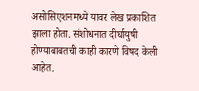असोसिएशनमध्ये यावर लेख प्रकाशित झाला होता. संशोधनात दीर्घायुषी होण्याबाबतची काही कारणे विषद केली आहेत.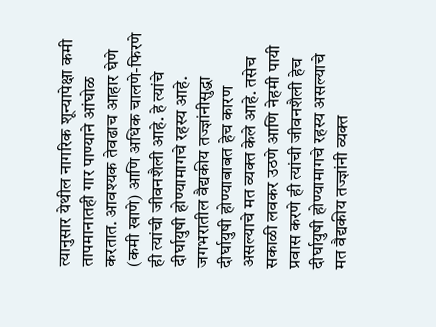त्यानुसार येथील नागरिक शून्यापेक्षा कमी तापमानातही गार पाण्याने आंघोळ करतात. आवश्यक तेवढाच आहार घेणे (कमी खाणे) आणि अधिक चालणे-फिरणे ही त्यांची जीवनशैली आहे. हे त्यांचे दीर्घायुषी होण्यामागचे रहस्य आहे. जगभरातील वैद्यकीय तज्ज्ञांनीसुद्धा दीर्घायुषी होण्याबाबत हेच कारण असल्याचे मत व्यक्त केले आहे. तसेच सकाळी लवकर उठणे आणि नेहमी पायी प्रवास करणे ही त्यांची जीवनशैली हेच दीर्घायुषी होण्यामागचे रहस्य असल्याचे मत वैद्यकीय तज्ज्ञांनी व्यक्त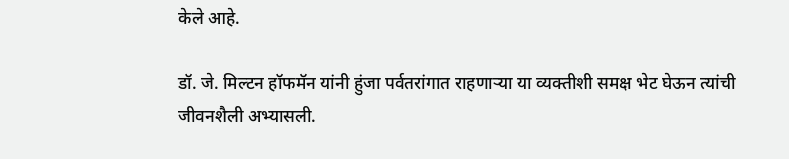केले आहे.

डॉ. जे. मिल्टन हॉफमॅन यांनी हुंजा पर्वतरांगात राहणाऱ्या या व्यक्तीशी समक्ष भेट घेऊन त्यांची जीवनशैली अभ्यासली.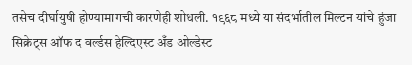तसेच दीर्घायुषी होण्यामागची कारणेही शोधली. १९६८ मध्ये या संदर्भातील मिल्टन यांचे हुंजा सिक्रेट्स ऑफ द वर्ल्डस हेल्दिएस्ट अँड ओल्डेस्ट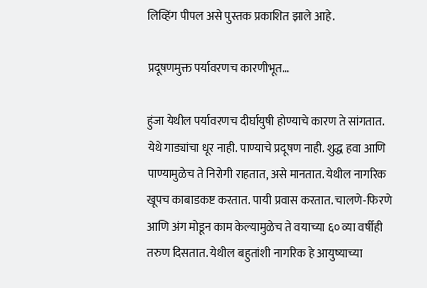लिव्हिंग पीपल असे पुस्तक प्रकाशित झाले आहे.

प्रदूषणमुक्त पर्यावरणच कारणीभूत…

हुंजा येथील पर्यावरणच दीर्घायुषी होण्याचे कारण ते सांगतात. येथे गाड्यांचा धूर नाही. पाण्याचे प्रदूषण नाही. शुद्ध हवा आणि पाण्यामुळेच ते निरोगी राहतात, असे मानतात. येथील नागरिक खूपच काबाडकष्ट करतात. पायी प्रवास करतात. चालणे-फिरणे आणि अंग मोडून काम केल्यामुळेच ते वयाच्या ६० व्या वर्षीही तरुण दिसतात. येथील बहुतांशी नागरिक हे आयुष्याच्या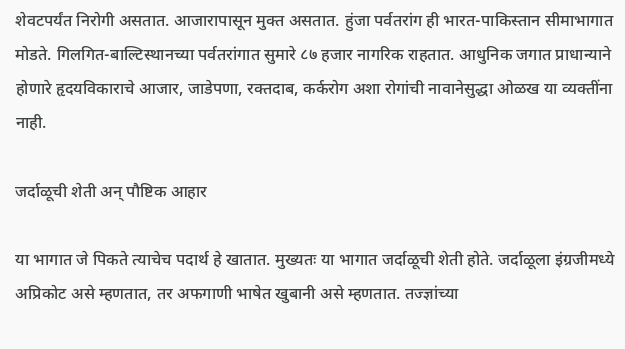शेवटपर्यंत निरोगी असतात. आजारापासून मुक्त असतात. हुंजा पर्वतरांग ही भारत-पाकिस्तान सीमाभागात मोडते. गिलगित-बाल्टिस्थानच्या पर्वतरांगात सुमारे ८७ हजार नागरिक राहतात. आधुनिक जगात प्राधान्याने होणारे हृदयविकाराचे आजार, जाडेपणा, रक्तदाब, कर्करोग अशा रोगांची नावानेसुद्धा ओळख या व्यक्तींना नाही.

जर्दाळूची शेती अन् पौष्टिक आहार

या भागात जे पिकते त्याचेच पदार्थ हे खातात. मुख्यतः या भागात जर्दाळूची शेती होते. जर्दाळूला इंग्रजीमध्ये अप्रिकोट असे म्हणतात, तर अफगाणी भाषेत खुबानी असे म्हणतात. तज्ज्ञांच्या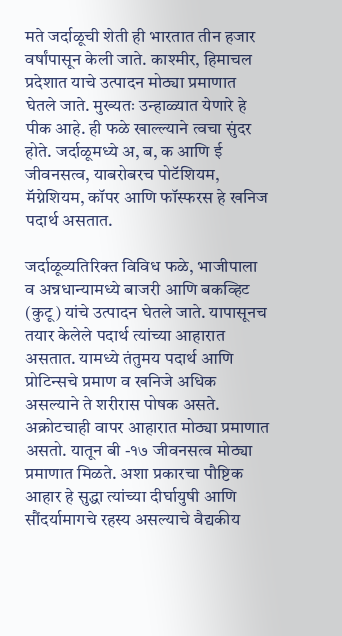मते जर्दाळूची शेती ही भारतात तीन हजार वर्षांपासून केली जाते. काश्‍मीर, हिमाचल प्रदेशात याचे उत्पादन मोठ्या प्रमाणात घेतले जाते. मुख्यतः उन्हाळ्यात येणारे हे पीक आहे. ही फळे खाल्ल्याने त्वचा सुंदर होते. जर्दाळूमध्ये अ, ब, क आणि ई जीवनसत्व, याबरोबरच पोटॅशियम, मॅग्नेशियम, कॉपर आणि फॉस्फरस हे खनिज पदार्थ असतात.

जर्दाळूव्यतिरिक्त विविध फळे, भाजीपाला व अन्नधान्यामध्ये बाजरी आणि बकव्हिट (कुटू) यांचे उत्पादन घेतले जाते. यापासूनच तयार केलेले पदार्थ त्यांच्या आहारात असतात. यामध्ये तंतुमय पदार्थ आणि प्रोटिन्सचे प्रमाण व खनिजे अधिक असल्याने ते शरीरास पोषक असते. अक्रोटचाही वापर आहारात मोठ्या प्रमाणात असतो. यातून बी -१७ जीवनसत्व मोठ्या प्रमाणात मिळते. अशा प्रकारचा पौष्टिक आहार हे सुद्धा त्यांच्या दीर्घायुषी आणि सौंदर्यामागचे रहस्य असल्याचे वैद्यकीय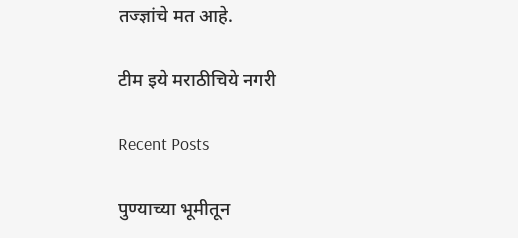तज्ज्ञांचे मत आहे.

टीम इये मराठीचिये नगरी

Recent Posts

पुण्याच्या भूमीतून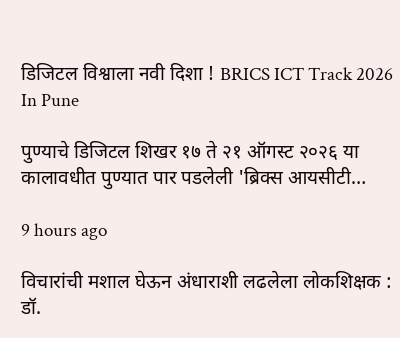डिजिटल विश्वाला नवी दिशा ! BRICS ICT Track 2026 In Pune

पुण्याचे डिजिटल शिखर १७ ते २१ ऑगस्ट २०२६ या कालावधीत पुण्यात पार पडलेली 'ब्रिक्स आयसीटी…

9 hours ago

विचारांची मशाल घेऊन अंधाराशी लढलेला लोकशिक्षक : डॉ.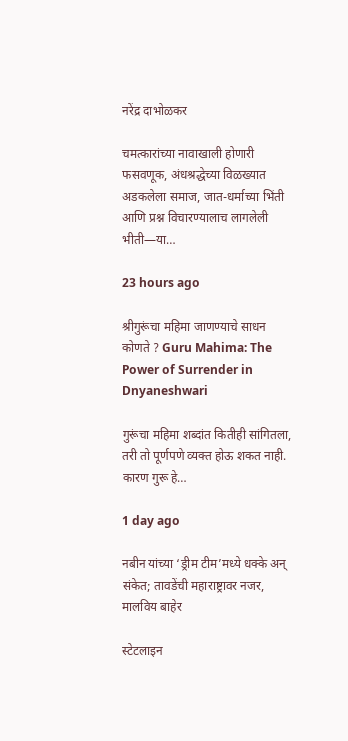नरेंद्र दाभोळकर

चमत्कारांच्या नावाखाली होणारी फसवणूक, अंधश्रद्धेच्या विळख्यात अडकलेला समाज, जात-धर्माच्या भिंती आणि प्रश्न विचारण्यालाच लागलेली भीती—या…

23 hours ago

श्रीगुरूंचा महिमा जाणण्याचे साधन कोणते ? Guru Mahima: The Power of Surrender in Dnyaneshwari

गुरूंचा महिमा शब्दांत कितीही सांगितला, तरी तो पूर्णपणे व्यक्त होऊ शकत नाही. कारण गुरू हे…

1 day ago

नबीन यांच्या ‘ड्रीम टीम’मध्ये धक्के अन् संकेत; तावडेंची महाराष्ट्रावर नजर, मालविय बाहेर

स्टेटलाइन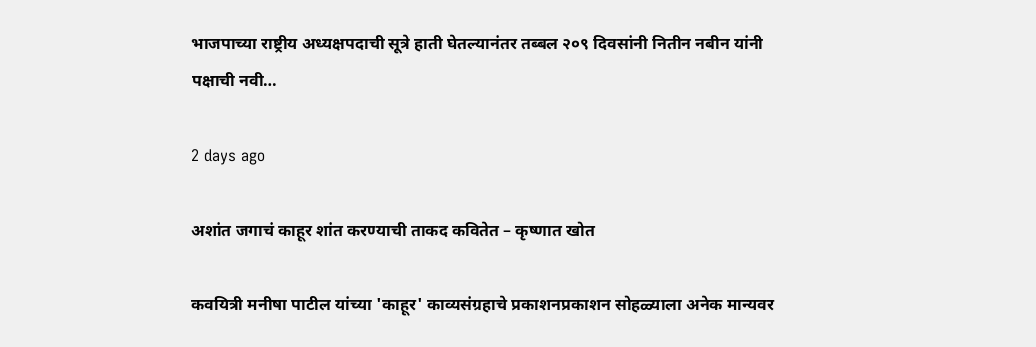भाजपाच्या राष्ट्रीय अध्यक्षपदाची सूत्रे हाती घेतल्यानंतर तब्बल २०९ दिवसांनी नितीन नबीन यांनी पक्षाची नवी…

2 days ago

अशांत जगाचं काहूर शांत करण्याची ताकद कवितेत – कृष्णात खोत

कवयित्री मनीषा पाटील यांच्या 'काहूर' काव्यसंग्रहाचे प्रकाशनप्रकाशन सोहळ्याला अनेक मान्यवर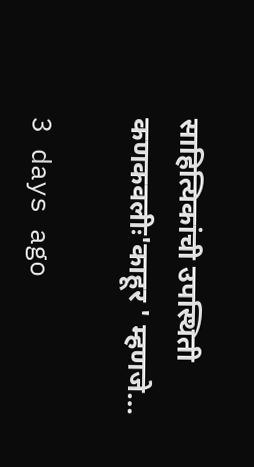साहित्यिकांची उपस्थिती कणकवलीः'काहूर ' म्हणजे…

3 days ago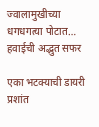ज्वालामुखीच्या धगधगत्या पोटात… हवाईची अद्भुत सफर

एका भटक्याची डायरी प्रशांत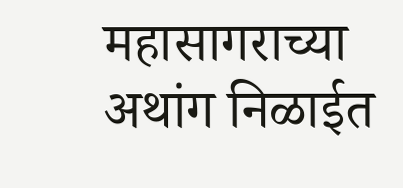महासागराच्या अथांग निळाईत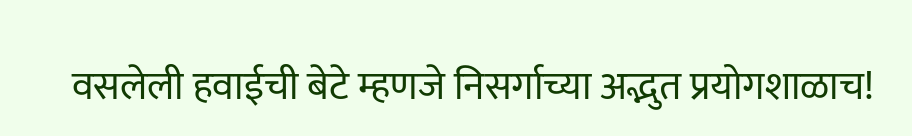वसलेली हवाईची बेटे म्हणजे निसर्गाच्या अद्भुत प्रयोगशाळाच!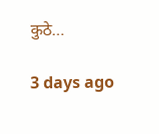कुठे…

3 days ago